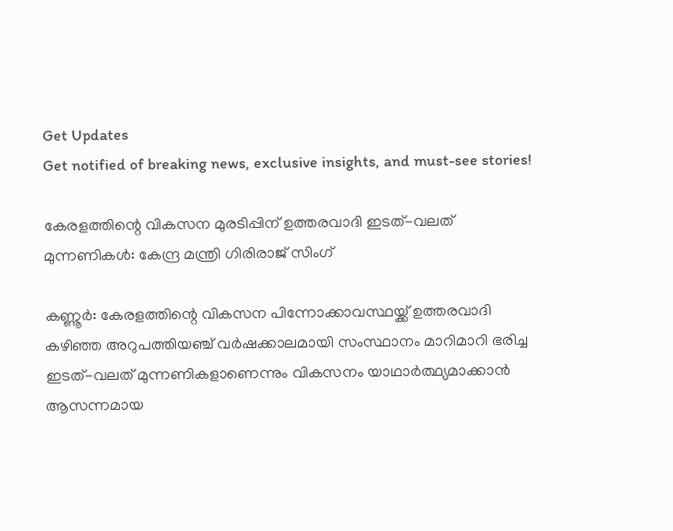Get Updates
Get notified of breaking news, exclusive insights, and must-see stories!

കേരളത്തിന്റെ വികസന മുരടിപ്പിന് ഉത്തരവാദി ഇടത്-വലത് മുന്നണികള്‍: കേന്ദ്ര മന്ത്രി ഗിരിരാജ് സിംഗ്

കണ്ണൂര്‍: കേരളത്തിന്റെ വികസന പിന്നോക്കാവസ്ഥയ്ക്ക് ഉത്തരവാദി കഴിഞ്ഞ അറുപത്തിയഞ്ച് വര്‍ഷക്കാലമായി സംസ്ഥാനം മാറിമാറി ഭരിച്ച ഇടത്-വലത് മുന്നണികളാണെന്നും വികസനം യാഥാര്‍ത്ഥ്യമാക്കാന്‍ ആസന്നമായ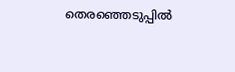തെരഞ്ഞെടുപ്പില്‍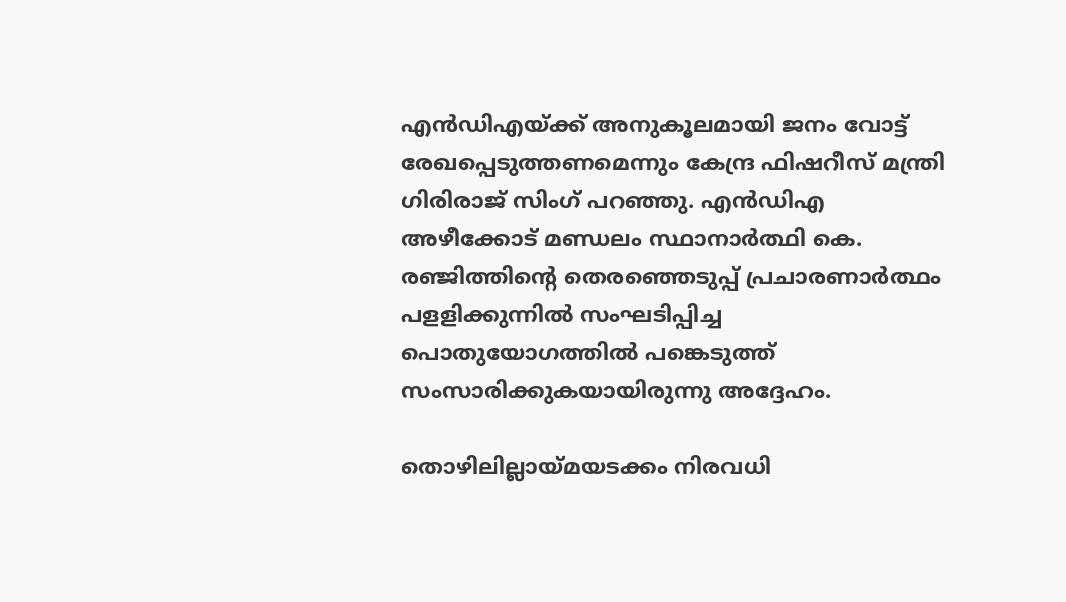എന്‍ഡിഎയ്ക്ക് അനുകൂലമായി ജനം വോട്ട് രേഖപ്പെടുത്തണമെന്നും കേന്ദ്ര ഫിഷറീസ് മന്ത്രി ഗിരിരാജ് സിംഗ് പറഞ്ഞു. എന്‍ഡിഎ അഴീക്കോട് മണ്ഡലം സ്ഥാനാര്‍ത്ഥി കെ. രഞ്ജിത്തിന്റെ തെരഞ്ഞെടുപ്പ് പ്രചാരണാര്‍ത്ഥം പളളിക്കുന്നില്‍ സംഘടിപ്പിച്ച പൊതുയോഗത്തില്‍ പങ്കെടുത്ത് സംസാരിക്കുകയായിരുന്നു അദ്ദേഹം.

തൊഴിലില്ലായ്മയടക്കം നിരവധി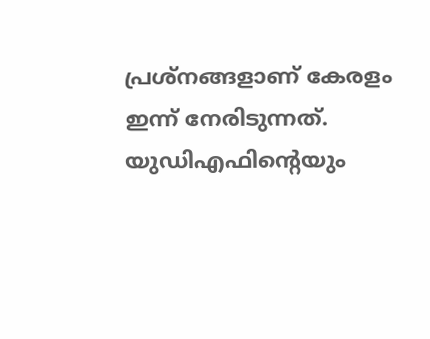പ്രശ്‌നങ്ങളാണ് കേരളം ഇന്ന് നേരിടുന്നത്. യുഡിഎഫിന്റെയും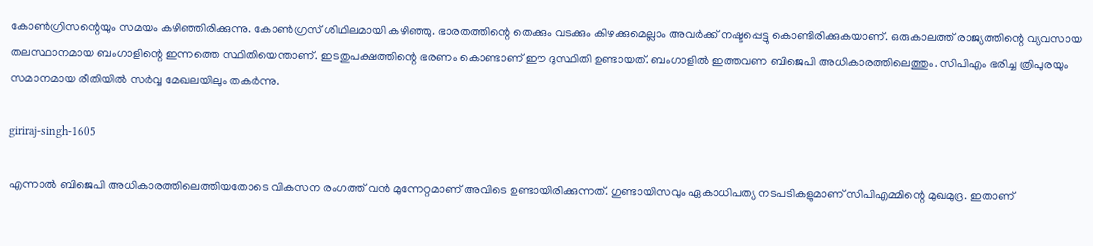കോണ്‍ഗ്രിസന്റെയും സമയം കഴിഞ്ഞിരിക്കുന്നു. കോണ്‍ഗ്രസ് ശിഥിലമായി കഴിഞ്ഞു. ഭാരതത്തിന്റെ തെക്കും വടക്കും കിഴക്കുമെല്ലാം അവര്‍ക്ക് നഷ്ടപ്പെട്ടു കൊണ്ടിരിക്കുകയാണ്. ഒരുകാലത്ത് രാജ്യത്തിന്റെ വ്യവസായ തലസ്ഥാനമായ ബംഗാളിന്റെ ഇന്നത്തെ സ്ഥിതിയെന്താണ്. ഇടതുപക്ഷത്തിന്റെ ഭരണം കൊണ്ടാണ് ഈ ദുസ്ഥിതി ഉണ്ടായത്. ബംഗാളില്‍ ഇത്തവണ ബിജെപി അധികാരത്തിലെത്തും. സിപിഎം ഭരിച്ച ത്രിപുരയും സമാനമായ രീതിയില്‍ സര്‍വ്വ മേഖലയിലും തകര്‍ന്നു.

giriraj-singh-1605

എന്നാല്‍ ബിജെപി അധികാരത്തിലെത്തിയതോടെ വികസന രംഗത്ത് വന്‍ മുന്നേറ്റമാണ് അവിടെ ഉണ്ടായിരിക്കുന്നത്. ഗുണ്ടായിസവും ഏകാധിപത്യ നടപടികളുമാണ് സിപിഎമ്മിന്റെ മുഖമുദ്ര. ഇതാണ്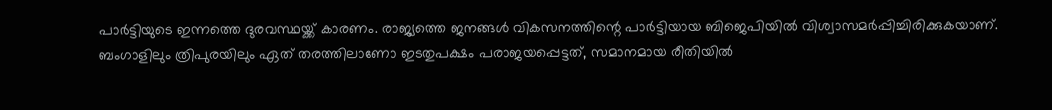പാര്‍ട്ടിയുടെ ഇന്നത്തെ ദുരവസ്ഥയ്ക്ക് കാരണം. രാജ്യത്തെ ജനങ്ങള്‍ വികസനത്തിന്റെ പാര്‍ട്ടിയായ ബിജെപിയില്‍ വിശ്വാസമര്‍പ്പിച്ചിരിക്കുകയാണ്. ബംഗാളിലും ത്രിപുരയിലും ഏത് തരത്തിലാണോ ഇടതുപക്ഷം പരാജയപ്പെട്ടത്, സമാനമായ രീതിയില്‍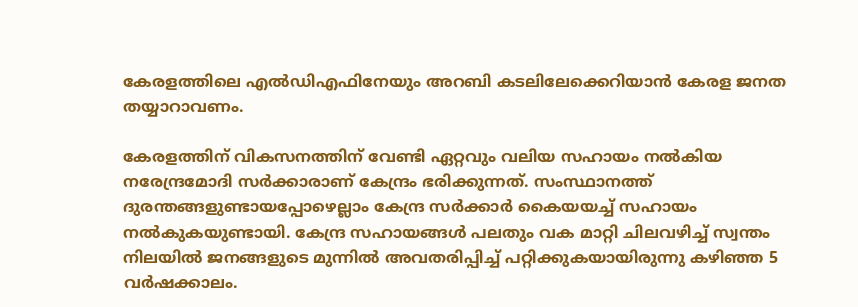കേരളത്തിലെ എല്‍ഡിഎഫിനേയും അറബി കടലിലേക്കെറിയാന്‍ കേരള ജനത തയ്യാറാവണം.

കേരളത്തിന് വികസനത്തിന് വേണ്ടി ഏറ്റവും വലിയ സഹായം നല്‍കിയ നരേന്ദ്രമോദി സര്‍ക്കാരാണ് കേന്ദ്രം ഭരിക്കുന്നത്. സംസ്ഥാനത്ത് ദുരന്തങ്ങളുണ്ടായപ്പോഴെല്ലാം കേന്ദ്ര സര്‍ക്കാര്‍ കൈയയച്ച് സഹായം നല്‍കുകയുണ്ടായി. കേന്ദ്ര സഹായങ്ങള്‍ പലതും വക മാറ്റി ചിലവഴിച്ച് സ്വന്തം നിലയില്‍ ജനങ്ങളുടെ മുന്നില്‍ അവതരിപ്പിച്ച് പറ്റിക്കുകയായിരുന്നു കഴിഞ്ഞ 5 വര്‍ഷക്കാലം.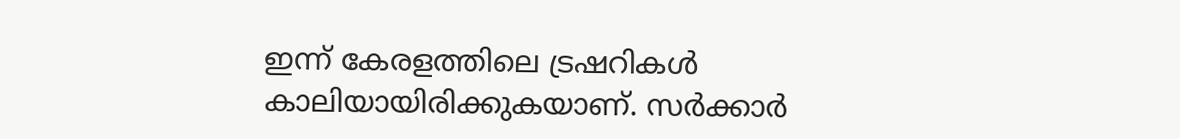ഇന്ന് കേരളത്തിലെ ട്രഷറികള്‍ കാലിയായിരിക്കുകയാണ്. സര്‍ക്കാര്‍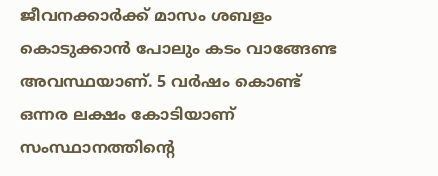ജീവനക്കാര്‍ക്ക് മാസം ശബളം കൊടുക്കാന്‍ പോലും കടം വാങ്ങേണ്ട അവസ്ഥയാണ്. 5 വര്‍ഷം കൊണ്ട് ഒന്നര ലക്ഷം കോടിയാണ് സംസ്ഥാനത്തിന്റെ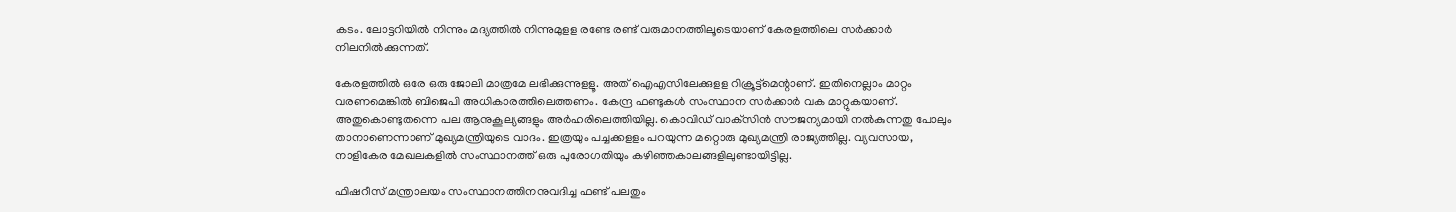കടം. ലോട്ടറിയില്‍ നിന്നും മദ്യത്തില്‍ നിന്നുമുളള രണ്ടേ രണ്ട് വരുമാനത്തിലൂടെയാണ് കേരളത്തിലെ സര്‍ക്കാര്‍ നിലനില്‍ക്കുന്നത്.

കേരളത്തില്‍ ഒരേ ഒരു ജോലി മാത്രമേ ലഭിക്കുന്നുളളൂ. അത് ഐഎസിലേക്കുളള റിക്രൂട്ട്‌മെന്റാണ്. ഇതിനെല്ലാം മാറ്റം വരണമെങ്കില്‍ ബിജെപി അധികാരത്തിലെത്തണം. കേന്ദ്ര ഫണ്ടുകള്‍ സംസ്ഥാന സര്‍ക്കാര്‍ വക മാറ്റുകയാണ്. അതുകൊണ്ടുതന്നെ പല ആനുകൂല്യങ്ങളും അര്‍ഹരിലെത്തിയില്ല. കൊവിഡ് വാക്‌സിന്‍ സൗജന്യമായി നല്‍കുന്നതു പോലും താനാണെന്നാണ് മുഖ്യമന്ത്രിയുടെ വാദം. ഇത്രയും പച്ചക്കളളം പറയുന്ന മറ്റൊരു മുഖ്യമന്ത്രി രാജ്യത്തില്ല. വ്യവസായ, നാളികേര മേഖലകളില്‍ സംസ്ഥാനത്ത് ഒരു പുരോഗതിയും കഴിഞ്ഞകാലങ്ങളിലുണ്ടായിട്ടില്ല.

ഫിഷറീസ് മന്ത്രാലയം സംസ്ഥാനത്തിനനുവദിച്ച ഫണ്ട് പലതും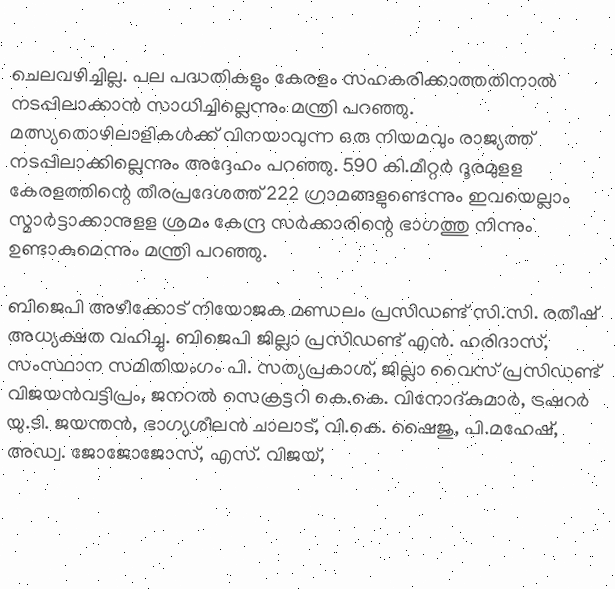ചെലവഴിച്ചില്ല. പല പദ്ധതികളും കേരളം സഹകരിക്കാത്തതിനാല്‍ നടപ്പിലാക്കാന്‍ സാധിച്ചില്ലെന്നും മന്ത്രി പറഞ്ഞു. മത്സ്യതൊഴിലാളികള്‍ക്ക് വിനയാവുന്ന ഒരു നിയമവും രാജ്യത്ത് നടപ്പിലാക്കില്ലെന്നും അദ്ദേഹം പറഞ്ഞു. 590 കി.മീറ്റര്‍ ദൂരമുളള കേരളത്തിന്റെ തീരപ്രദേശത്ത് 222 ഗ്രാമങ്ങളുണ്ടെന്നും ഇവയെല്ലാം സ്മാര്‍ട്ടാക്കാനുളള ശ്രമം കേന്ദ്ര സര്‍ക്കാരിന്റെ ഭാഗത്തു നിന്നും ഉണ്ടാകുമെന്നും മന്ത്രി പറഞ്ഞു.

ബിജെപി അഴീക്കോട് നിയോജക മണ്ഡലം പ്രസിഡണ്ട് സി.സി. രതീഷ് അധ്യക്ഷത വഹിച്ചു. ബിജെപി ജില്ലാ പ്രസിഡണ്ട് എന്‍. ഹരിദാസ്, സംസ്ഥാന സമിതിയംഗം പി. സത്യപ്രകാശ്, ജില്ലാ വൈസ് പ്രസിഡണ്ട് വിജയന്‍വട്ടിപ്രം, ജനറല്‍ സെക്രട്ടറി കെ.കെ. വിനോദ്കുമാര്‍, ട്രഷറര്‍ യു.ടി. ജയന്തന്‍, ഭാഗ്യശീലന്‍ ചാലാട്, വി.കെ. ഷൈജു, പി.മഹേഷ്, അഡ്വ. ജോജോജോസ്, എസ്. വിജയ്,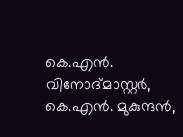കെ.എന്‍. വിനോദ്മാസ്റ്റര്‍, കെ.എന്‍. മുകുന്ദന്‍,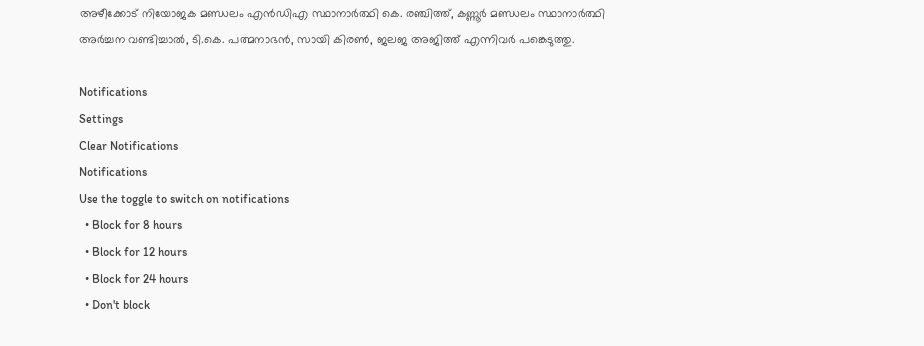അഴീക്കോട് നിയോജക മണ്ഡലം എന്‍ഡിഎ സ്ഥാനാര്‍ത്ഥി കെ. രഞ്ചിത്ത്, കണ്ണൂര്‍ മണ്ഡലം സ്ഥാനാര്‍ത്ഥി അര്‍ച്ചന വണ്ടിച്ചാല്‍, ടി.കെ. പത്മനാഭന്‍, സായി കിരണ്‍, ജലജ അജിത്ത് എന്നിവര്‍ പങ്കെടുത്തു.

Notifications
Settings
Clear Notifications
Notifications
Use the toggle to switch on notifications
  • Block for 8 hours
  • Block for 12 hours
  • Block for 24 hours
  • Don't block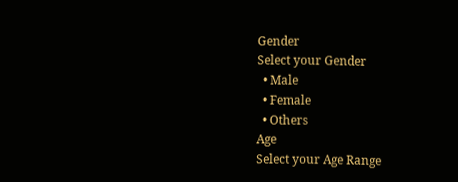Gender
Select your Gender
  • Male
  • Female
  • Others
Age
Select your Age Range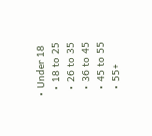• Under 18
  • 18 to 25
  • 26 to 35
  • 36 to 45
  • 45 to 55
  • 55+